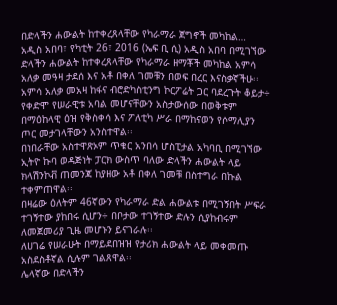በድላችን ሐውልት ከተቀረጸላቸው የካራማራ ጀግኖች መካከል…
አዲስ አበባ፣ የካቲት 26፣ 2016 (ኤፍ ቢ ሲ) አዲስ አበባ በሚገኘው ድላችን ሐውልት ከተቀረጸላቸው የካራማራ ዘማቾች መካከል አምሳ አለቃ መዓዛ ታደሰ እና አቶ በቀለ ገመቹን በወፍ በረር እናስቃኛችሁ፡፡
አምሳ አለቃ መአዛ ከፋና ብሮድካስቲንግ ኮርፖሬት ጋር ባደረጉት ቆይታ÷ የቀድሞ የሠራዊቱ አባል መሆናቸውን አስታውሰው በወቅቱም በማዕከላዊ ዕዝ የቅስቀሳ እና ፖለቲካ ሥራ በማከናወን የሶማሊያን ጦር መታገላቸውን አንስተዋል፡፡
በነበራቸው አስተዋጽኦም ጥቁር አንበሳ ሆስፒታል አካባቢ በሚገኘው ኢትዮ ኩባ ወዳጅነት ፓርክ ውስጥ ባለው ድላችን ሐውልት ላይ ክላሽንኮቭ ጠመንጃ ከያዘው አቶ በቀለ ገመቹ በስተግራ በኩል ተቀምጠዋል፡፡
በዛሬው ዕለትም 46ኛውን የካራማራ ድል ሐውልቱ በሚገኝበት ሥፍራ ተገኝተው ያከበሩ ሲሆን÷ በቦታው ተገኝተው ድሉን ሲያከብሩም ለመጀመሪያ ጊዜ መሆኑን ይናገራሉ፡፡
ለሀገሬ የሠራሁት በማይደበዝዝ የታሪክ ሐውልት ላይ መቀመጡ አስደስቶኛል ሲሉም ገልጸዋል፡፡
ሌላኛው በድላችን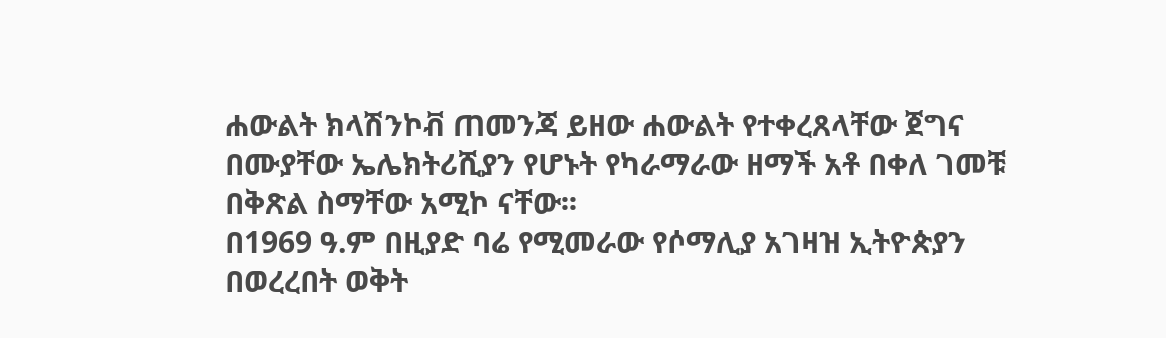ሐውልት ክላሽንኮቭ ጠመንጃ ይዘው ሐውልት የተቀረጸላቸው ጀግና በሙያቸው ኤሌክትሪሺያን የሆኑት የካራማራው ዘማች አቶ በቀለ ገመቹ በቅጽል ስማቸው አሚኮ ናቸው፡፡
በ1969 ዓ.ም በዚያድ ባሬ የሚመራው የሶማሊያ አገዛዝ ኢትዮጵያን በወረረበት ወቅት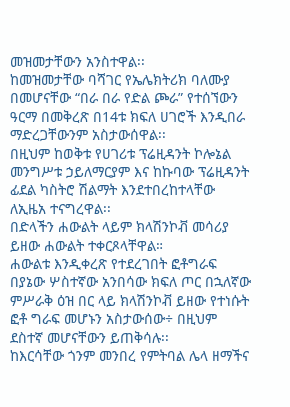መዝመታቸውን አንስተዋል፡፡
ከመዝመታቸው ባሻገር የኤሌክትሪክ ባለሙያ በመሆናቸው “በራ በራ የድል ጮራ” የተሰኘውን ዓርማ በመቅረጽ በ14ቱ ክፍለ ሀገሮች እንዲበራ ማድረጋቸውንም አስታውሰዋል፡፡
በዚህም ከወቅቱ የሀገሪቱ ፕሬዚዳንት ኮሎኔል መንግሥቱ ኃይለማርያም እና ከኩባው ፕሬዚዳንት ፊደል ካስትሮ ሽልማት እንደተበረከተላቸው ለኢዜአ ተናግረዋል፡፡
በድላችን ሐውልት ላይም ክላሽንኮቭ መሳሪያ ይዘው ሐውልት ተቀርጾላቸዋል።
ሐውልቱ እንዲቀረጽ የተደረገበት ፎቶግራፍ በያኔው ሦስተኛው አንበሳው ክፍለ ጦር በኋለኛው ምሥራቅ ዕዝ በር ላይ ክላሽንኮቭ ይዘው የተነሱት ፎቶ ግራፍ መሆኑን አስታውሰው÷ በዚህም ደስተኛ መሆናቸውን ይጠቅሳሉ፡፡
ከእርሳቸው ጎንም መንበረ የምትባል ሌላ ዘማችና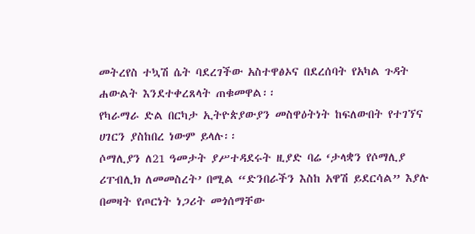መትረየስ ተኳሽ ሴት ባደረገችው አስተዋፅኦና በደረሰባት የአካል ጉዳት ሐውልት እንደተቀረጸላት ጠቁመዋል፡፡
የካራማራ ድል በርካታ ኢትዮጵያውያን መስዋዕትነት ከፍለውበት የተገኘና ሀገርን ያስከበረ ነውም ይላሉ፡፡
ሶማሊያን ለ21 ዓመታት ያሥተዳደሩት ዚያድ ባሬ ‘ታላቋን የሶማሊያ ሪፐብሊክ ለመመስረት’ በሚል “ድንበራችን እስከ አዋሽ ይደርሳል” እያሉ በመዛት የጦርነት ነጋሪት መጎሰማቸው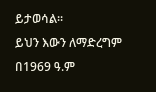ይታወሳል፡፡
ይህን እውን ለማድረግም በ1969 ዓ.ም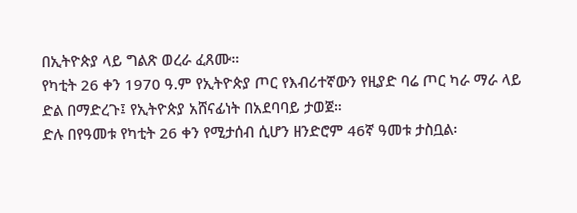በኢትዮጵያ ላይ ግልጽ ወረራ ፈጸሙ።
የካቲት 26 ቀን 1970 ዓ.ም የኢትዮጵያ ጦር የእብሪተኛውን የዚያድ ባሬ ጦር ካራ ማራ ላይ ድል በማድረጉ፤ የኢትዮጵያ አሸናፊነት በአደባባይ ታወጀ።
ድሉ በየዓመቱ የካቲት 26 ቀን የሚታሰብ ሲሆን ዘንድሮም 46ኛ ዓመቱ ታስቧል፡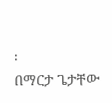፡
በማርታ ጌታቸው